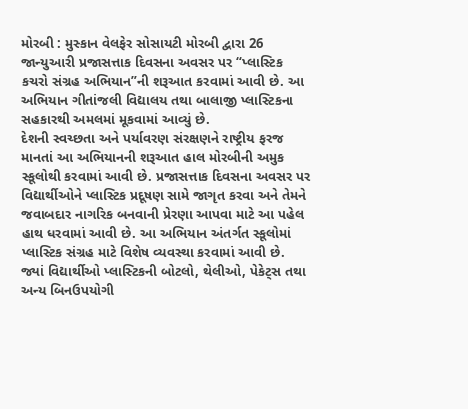મોરબી : મુસ્કાન વેલફેર સોસાયટી મોરબી દ્વારા 26 જાન્યુઆરી પ્રજાસત્તાક દિવસના અવસર પર “પ્લાસ્ટિક કચરો સંગ્રહ અભિયાન”ની શરૂઆત કરવામાં આવી છે. આ અભિયાન ગીતાંજલી વિદ્યાલય તથા બાલાજી પ્લાસ્ટિકના સહકારથી અમલમાં મૂકવામાં આવ્યું છે.
દેશની સ્વચ્છતા અને પર્યાવરણ સંરક્ષણને રાષ્ટ્રીય ફરજ માનતાં આ અભિયાનની શરૂઆત હાલ મોરબીની અમુક સ્કૂલોથી કરવામાં આવી છે. પ્રજાસત્તાક દિવસના અવસર પર વિદ્યાર્થીઓને પ્લાસ્ટિક પ્રદૂષણ સામે જાગૃત કરવા અને તેમને જવાબદાર નાગરિક બનવાની પ્રેરણા આપવા માટે આ પહેલ હાથ ધરવામાં આવી છે. આ અભિયાન અંતર્ગત સ્કૂલોમાં પ્લાસ્ટિક સંગ્રહ માટે વિશેષ વ્યવસ્થા કરવામાં આવી છે. જ્યાં વિદ્યાર્થીઓ પ્લાસ્ટિકની બોટલો, થેલીઓ, પેકેટ્સ તથા અન્ય બિનઉપયોગી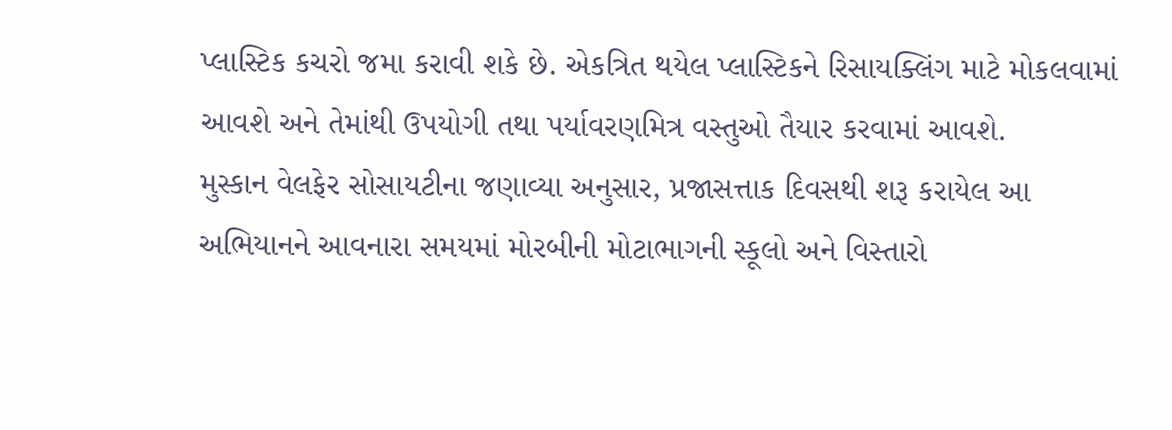પ્લાસ્ટિક કચરો જમા કરાવી શકે છે. એકત્રિત થયેલ પ્લાસ્ટિકને રિસાયક્લિંગ માટે મોકલવામાં આવશે અને તેમાંથી ઉપયોગી તથા પર્યાવરણમિત્ર વસ્તુઓ તૈયાર કરવામાં આવશે.
મુસ્કાન વેલફેર સોસાયટીના જણાવ્યા અનુસાર, પ્રજાસત્તાક દિવસથી શરૂ કરાયેલ આ અભિયાનને આવનારા સમયમાં મોરબીની મોટાભાગની સ્કૂલો અને વિસ્તારો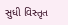સુધી વિસ્તૃત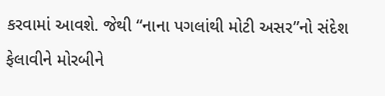કરવામાં આવશે. જેથી “નાના પગલાંથી મોટી અસર”નો સંદેશ ફેલાવીને મોરબીને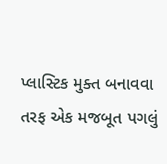પ્લાસ્ટિક મુક્ત બનાવવા તરફ એક મજબૂત પગલું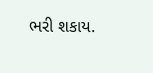ભરી શકાય.